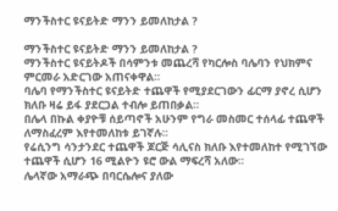ማንችስተር ዩናይትድ ማንን ይመለከታል ?

ማንችስተር ዩናይትድ ማንን ይመለከታል ?
ማንችስተር ዩናይትዶች በሳምንቱ መጨረሻ የካርሎስ ባሌባን የህክምና ምርመራ አድርገው አጠናቀዋል።
ባሌባ የማንችስተር ዩናይትድ ተጨዋች የሚያደርገውን ፊርማ ያኖረ ሲሆን ክለቡ ዛሬ ይፋ ያደርጋል ተብሎ ይጠበቃል።
በሌላ በኩል ቀያዮቹ ሰይጣኖች አሁንም የግራ መስመር ተሰላፊ ተጨዋች ለማስፈረም እየተመለከቱ ይገኛሉ።
የሬሲንግ ሳንታንደር ተጨዋች ጆርጅ ሳሊናስ ክለቡ እየተመለከተ የሚገኘው ተጨዋች ሲሆን 16 ሚልዮን ዩሮ ውል ማፍረሻ አለው።
ሌላኛው አማራጭ በባርሴሎና ያለው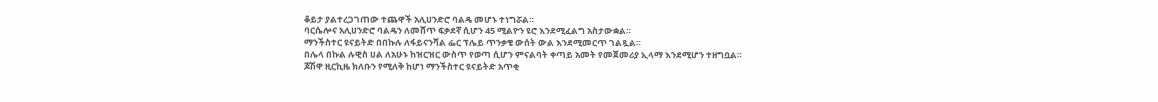ቆይታ ያልተረጋገጠው ተጨዋች አሊሀንድሮ ባልዴ መሆኑ ተነግሯል።
ባርሴሎና አሊሀንድሮ ባልዴን ለመሸጥ ፍቃደኛ ሲሆን 45 ሚልዮን ዩሮ እንደሚፈልግ አስታውቋል።
ማንችስተር ዩናይትድ በበኩሉ ለፋይናንሻል ፌር ፕሌይ ጥንቃቄ ውሰት ውል እንደሚመርጥ ገልጿል።
በሌላ በኩል ሉዊስ ሀል ለአሁኑ ከዝርዝር ውስጥ የወጣ ሲሆን ምናልባት ቀጣይ አመት የመጀመሪያ ኢላማ እንደሚሆን ተዘግቧል።
ጆሽዋ ዚርኪዜ ክለቡን የሚለቅ ከሆነ ማንችስተር ዩናይትድ አጥቂ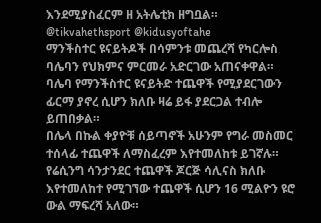እንደሚያስፈርም ዘ አትሌቲክ ዘግቧል።
@tikvahethsport @kidusyoftahe
ማንችስተር ዩናይትዶች በሳምንቱ መጨረሻ የካርሎስ ባሌባን የህክምና ምርመራ አድርገው አጠናቀዋል።
ባሌባ የማንችስተር ዩናይትድ ተጨዋች የሚያደርገውን ፊርማ ያኖረ ሲሆን ክለቡ ዛሬ ይፋ ያደርጋል ተብሎ ይጠበቃል።
በሌላ በኩል ቀያዮቹ ሰይጣኖች አሁንም የግራ መስመር ተሰላፊ ተጨዋች ለማስፈረም እየተመለከቱ ይገኛሉ።
የሬሲንግ ሳንታንደር ተጨዋች ጆርጅ ሳሊናስ ክለቡ እየተመለከተ የሚገኘው ተጨዋች ሲሆን 16 ሚልዮን ዩሮ ውል ማፍረሻ አለው።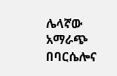ሌላኛው አማራጭ በባርሴሎና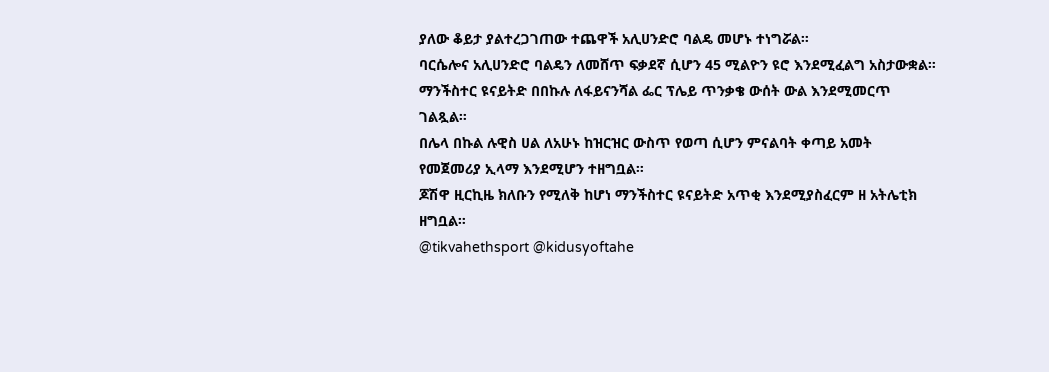ያለው ቆይታ ያልተረጋገጠው ተጨዋች አሊሀንድሮ ባልዴ መሆኑ ተነግሯል።
ባርሴሎና አሊሀንድሮ ባልዴን ለመሸጥ ፍቃደኛ ሲሆን 45 ሚልዮን ዩሮ እንደሚፈልግ አስታውቋል።
ማንችስተር ዩናይትድ በበኩሉ ለፋይናንሻል ፌር ፕሌይ ጥንቃቄ ውሰት ውል እንደሚመርጥ ገልጿል።
በሌላ በኩል ሉዊስ ሀል ለአሁኑ ከዝርዝር ውስጥ የወጣ ሲሆን ምናልባት ቀጣይ አመት የመጀመሪያ ኢላማ እንደሚሆን ተዘግቧል።
ጆሽዋ ዚርኪዜ ክለቡን የሚለቅ ከሆነ ማንችስተር ዩናይትድ አጥቂ እንደሚያስፈርም ዘ አትሌቲክ ዘግቧል።
@tikvahethsport @kidusyoftahe